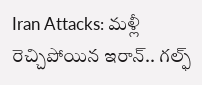Iran Attacks: మళ్లీ రెచ్చిపోయిన ఇరాన్.. గల్ఫ్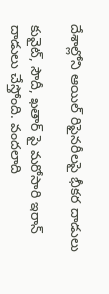దేశాల్లోని ఆయిల్ రిఫైనరీలపై భీకర దాడులు

కువైట్, సౌదీ, ఖతార్ పై మరోసారి ఇరాన్ దాడులు చేస్తోంది. వందలాది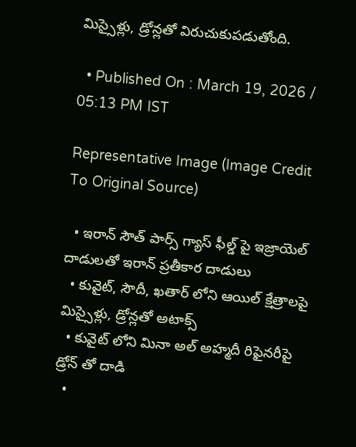మిస్సైళ్లు, డ్రోన్లతో విరుచుకుపడుతోంది.

  • Published On : March 19, 2026 / 05:13 PM IST

Representative Image (Image Credit To Original Source)

  • ఇరాన్ సౌత్ పార్స్ గ్యాస్ ఫీల్డ్ పై ఇజ్రాయెల్ దాడులతో ఇరాన్ ప్రతీకార దాడులు
  • కువైట్, సౌదీ, ఖతార్ లోని ఆయిల్ క్షేత్రాలపై మిస్సైళ్లు, డ్రోన్లతో అటాక్స్
  • కువైట్ లోని మినా అల్ అహ్మదీ రిఫైనరీపై డ్రోన్ తో దాడి
  •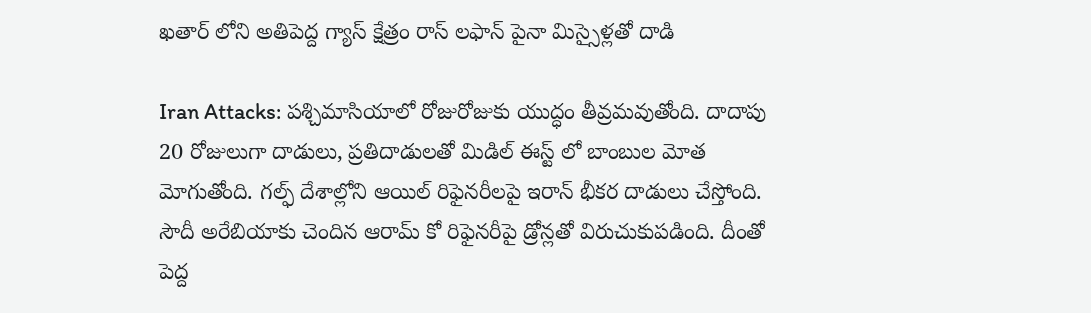ఖతార్ లోని అతిపెద్ద గ్యాస్ క్షేత్రం రాస్ లఫాన్ పైనా మిస్సైళ్లతో దాడి

Iran Attacks: పశ్చిమాసియాలో రోజురోజుకు యుద్ధం తీవ్రమవుతోంది. దాదాపు 20 రోజులుగా దాడులు, ప్రతిదాడులతో మిడిల్ ఈస్ట్ లో బాంబుల మోత మోగుతోంది. గల్ఫ్ దేశాల్లోని ఆయిల్ రిఫైనరీలపై ఇరాన్ భీకర దాడులు చేస్తోంది. సౌదీ అరేబియాకు చెందిన ఆరామ్ కో రిఫైనరీపై డ్రోన్లతో విరుచుకుపడింది. దీంతో పెద్ద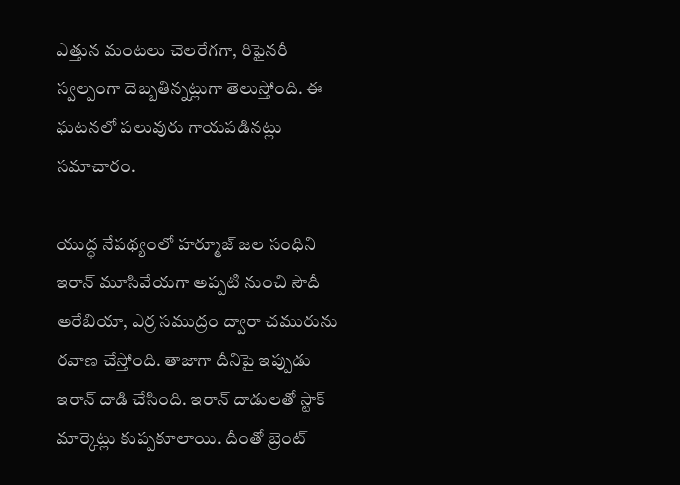ఎత్తున మంటలు చెలరేగగా, రిఫైనరీ స్వల్పంగా దెబ్బతిన్నట్లుగా తెలుస్తోంది. ఈ ఘటనలో పలువురు గాయపడినట్లు సమాచారం.

యుద్ధ నేపథ్యంలో హర్మూజ్ జల సంధిని ఇరాన్ మూసివేయగా అప్పటి నుంచి సౌదీ అరేబియా, ఎర్ర సముద్రం ద్వారా చమురును రవాణ చేస్తోంది. తాజాగా దీనిపై ఇప్పుడు ఇరాన్ దాడి చేసింది. ఇరాన్ దాడులతో స్టాక్ మార్కెట్లు కుప్పకూలాయి. దీంతో బ్రెంట్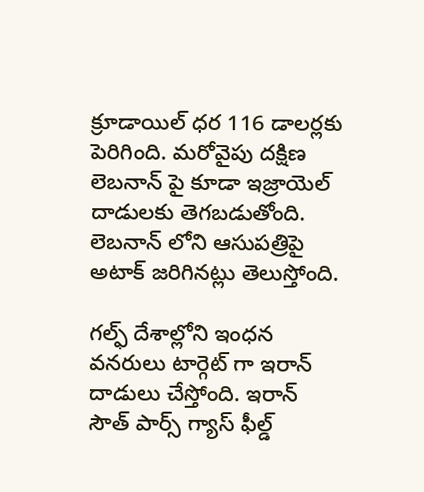క్రూడాయిల్ ధర 116 డాలర్లకు పెరిగింది. మరోవైపు దక్షిణ లెబనాన్ పై కూడా ఇజ్రాయెల్ దాడులకు తెగబడుతోంది. లెబనాన్ లోని ఆసుపత్రిపై అటాక్ జరిగినట్లు తెలుస్తోంది.

గల్ఫ్ దేశాల్లోని ఇంధన వనరులు టార్గెట్ గా ఇరాన్ దాడులు చేస్తోంది. ఇరాన్ సౌత్ పార్స్ గ్యాస్ ఫీల్డ్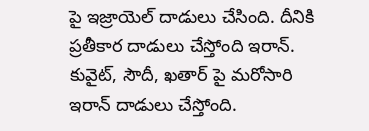పై ఇజ్రాయెల్ దాడులు చేసింది. దీనికి ప్రతీకార దాడులు చేస్తోంది ఇరాన్. కువైట్, సౌదీ, ఖతార్ పై మరోసారి ఇరాన్ దాడులు చేస్తోంది.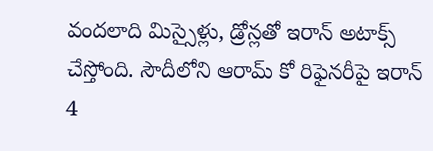వందలాది మిస్సైళ్లు, డ్రోన్లతో ఇరాన్ అటాక్స్ చేస్తోంది. సౌదీలోని ఆరామ్ కో రిఫైనరీపై ఇరాన్ 4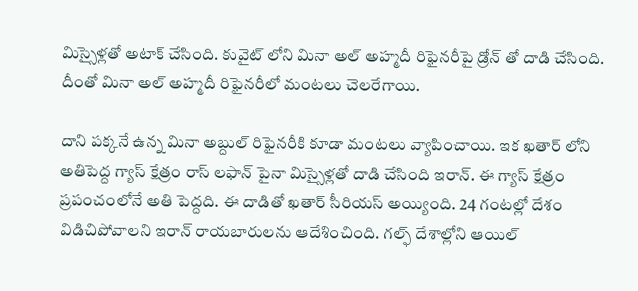మిస్సైళ్లతో అటాక్ చేసింది. కువైట్ లోని మినా అల్ అహ్మదీ రిఫైనరీపై డ్రోన్ తో దాడి చేసింది. దీంతో మినా అల్ అహ్మదీ రిఫైనరీలో మంటలు చెలరేగాయి.

దాని పక్కనే ఉన్న మినా అబ్దుల్ రిఫైనరీకి కూడా మంటలు వ్యాపించాయి. ఇక ఖతార్ లోని అతిపెద్ద గ్యాస్ క్షేత్రం రాస్ లఫాన్ పైనా మిస్సైళ్లతో దాడి చేసింది ఇరాన్. ఈ గ్యాస్ క్షేత్రం ప్రపంచంలోనే అతి పెద్దది. ఈ దాడితో ఖతార్ సీరియస్ అయ్యింది. 24 గంటల్లో దేశం విడిచిపోవాలని ఇరాన్ రాయబారులను ఆదేశించింది. గల్ఫ్ దేశాల్లోని ఆయిల్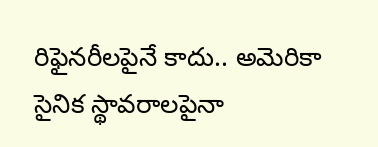రిఫైనరీలపైనే కాదు.. అమెరికా సైనిక స్థావరాలపైనా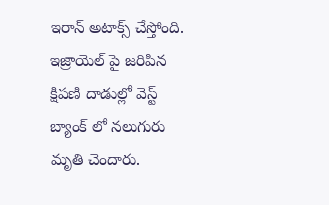ఇరాన్ అటాక్స్ చేస్తోంది. ఇజ్రాయెల్ పై జరిపిన క్షిపణి దాడుల్లో వెస్ట్ బ్యాంక్ లో నలుగురు మృతి చెందారు.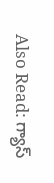Also Read: గ్యాస్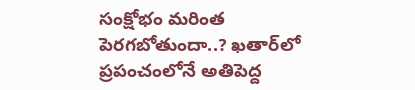సంక్షోభం మరింత పెరగబోతుందా..? ఖతార్‌లో ప్రపంచంలోనే అతిపెద్ద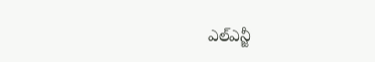ఎల్ఎన్జీ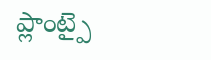ప్లాంట్పై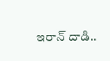ఇరాన్ దాడి..